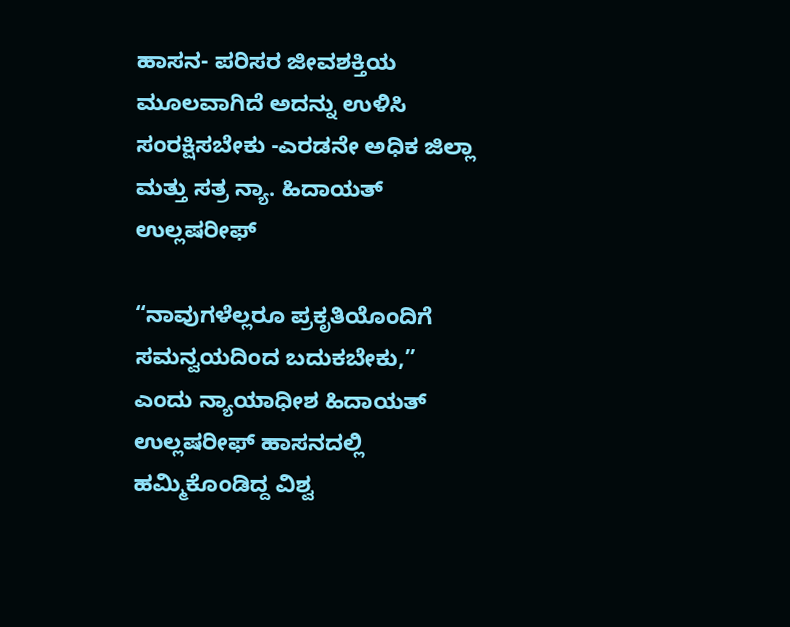ಹಾಸನ- ಪರಿಸರ ಜೀವಶಕ್ತಿಯ ಮೂಲವಾಗಿದೆ ಅದನ್ನು ಉಳಿಸಿ ಸಂರಕ್ಷಿಸಬೇಕು -ಎರಡನೇ ಅಧಿಕ ಜಿಲ್ಲಾ ಮತ್ತು ಸತ್ರ ನ್ಯಾ. ಹಿದಾಯತ್ ಉಲ್ಲಷರೀಫ್

“ನಾವುಗಳೆಲ್ಲರೂ ಪ್ರಕೃತಿಯೊಂದಿಗೆ ಸಮನ್ವಯದಿಂದ ಬದುಕಬೇಕು,” ಎಂದು ನ್ಯಾಯಾಧೀಶ ಹಿದಾಯತ್ ಉಲ್ಲಷರೀಫ್ ಹಾಸನದಲ್ಲಿ ಹಮ್ಮಿಕೊಂಡಿದ್ದ ವಿಶ್ವ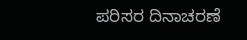ಪರಿಸರ ದಿನಾಚರಣೆ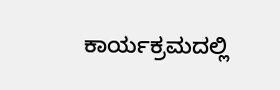ಕಾರ್ಯಕ್ರಮದಲ್ಲಿ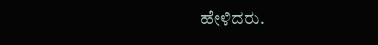ಹೇಳಿದರು.